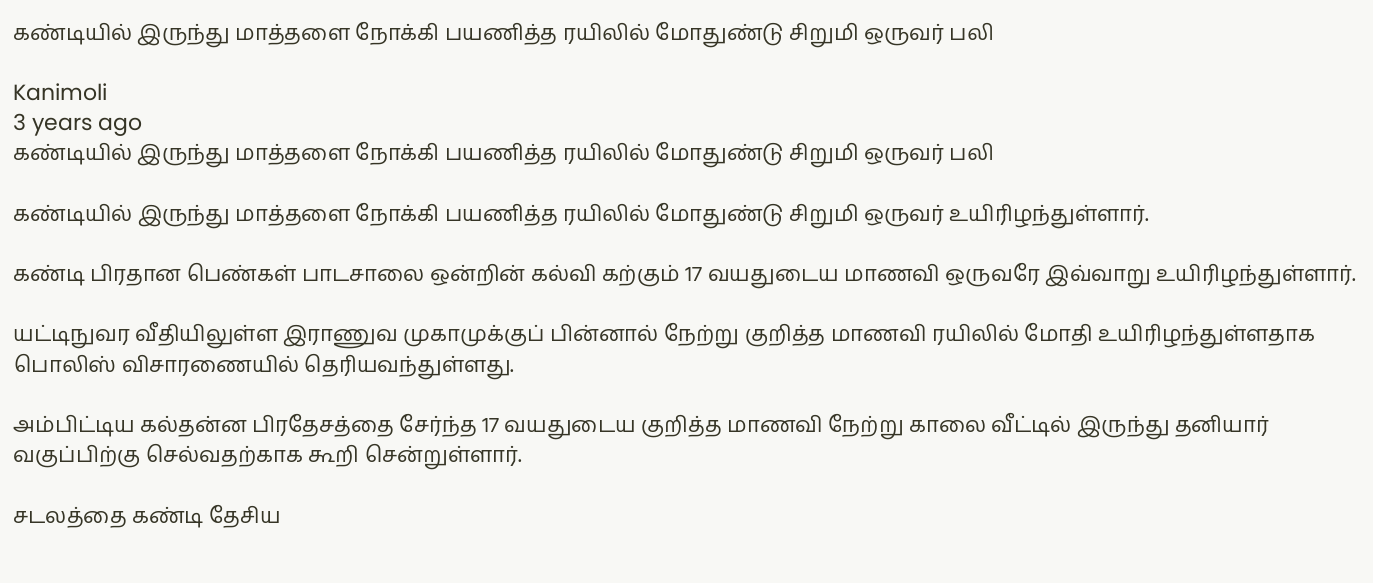கண்டியில் இருந்து மாத்தளை நோக்கி பயணித்த ரயிலில் மோதுண்டு சிறுமி ஒருவர் பலி

Kanimoli
3 years ago
கண்டியில் இருந்து மாத்தளை நோக்கி பயணித்த ரயிலில் மோதுண்டு சிறுமி ஒருவர் பலி

கண்டியில் இருந்து மாத்தளை நோக்கி பயணித்த ரயிலில் மோதுண்டு சிறுமி ஒருவர் உயிரிழந்துள்ளார்.

கண்டி பிரதான பெண்கள் பாடசாலை ஒன்றின் கல்வி கற்கும் 17 வயதுடைய மாணவி ஒருவரே இவ்வாறு உயிரிழந்துள்ளார்.

யட்டிநுவர வீதியிலுள்ள இராணுவ முகாமுக்குப் பின்னால் நேற்று குறித்த மாணவி ரயிலில் மோதி உயிரிழந்துள்ளதாக பொலிஸ் விசாரணையில் தெரியவந்துள்ளது.

அம்பிட்டிய கல்தன்ன பிரதேசத்தை சேர்ந்த 17 வயதுடைய குறித்த மாணவி நேற்று காலை வீட்டில் இருந்து தனியார் வகுப்பிற்கு செல்வதற்காக கூறி சென்றுள்ளார்.

சடலத்தை கண்டி தேசிய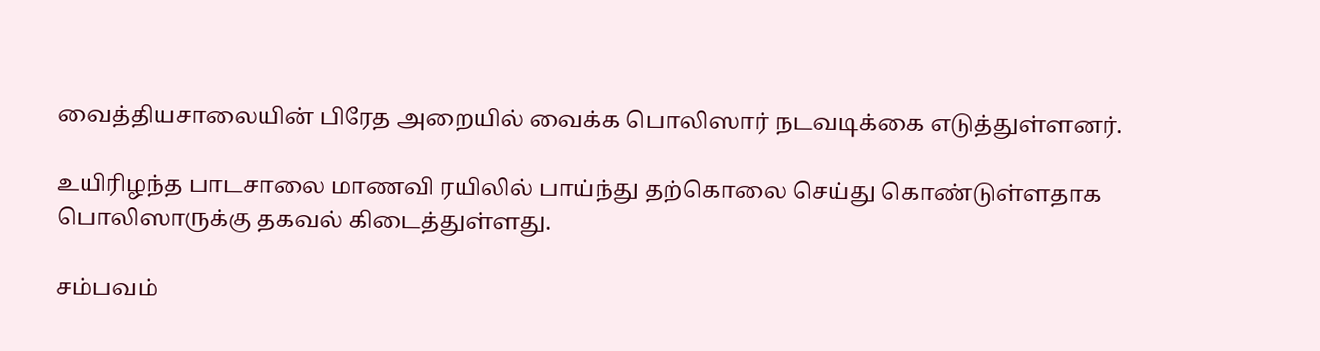வைத்தியசாலையின் பிரேத அறையில் வைக்க பொலிஸார் நடவடிக்கை எடுத்துள்ளனர்.

உயிரிழந்த பாடசாலை மாணவி ரயிலில் பாய்ந்து தற்கொலை செய்து கொண்டுள்ளதாக பொலிஸாருக்கு தகவல் கிடைத்துள்ளது.

சம்பவம்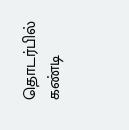தொடர்பில் கண்டி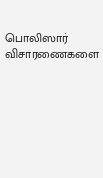பொலிஸார் விசாரணைகளை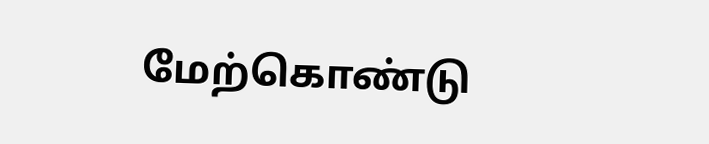மேற்கொண்டு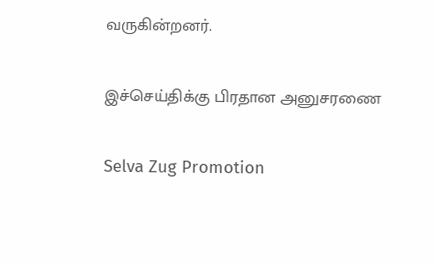வருகின்றனர்.

இச்செய்திக்கு பிரதான அனுசரணை

Selva Zug Promotion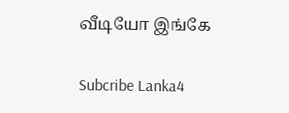வீடியோ இங்கே

Subcribe Lanka4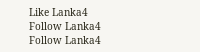Like Lanka4
Follow Lanka4
Follow Lanka4